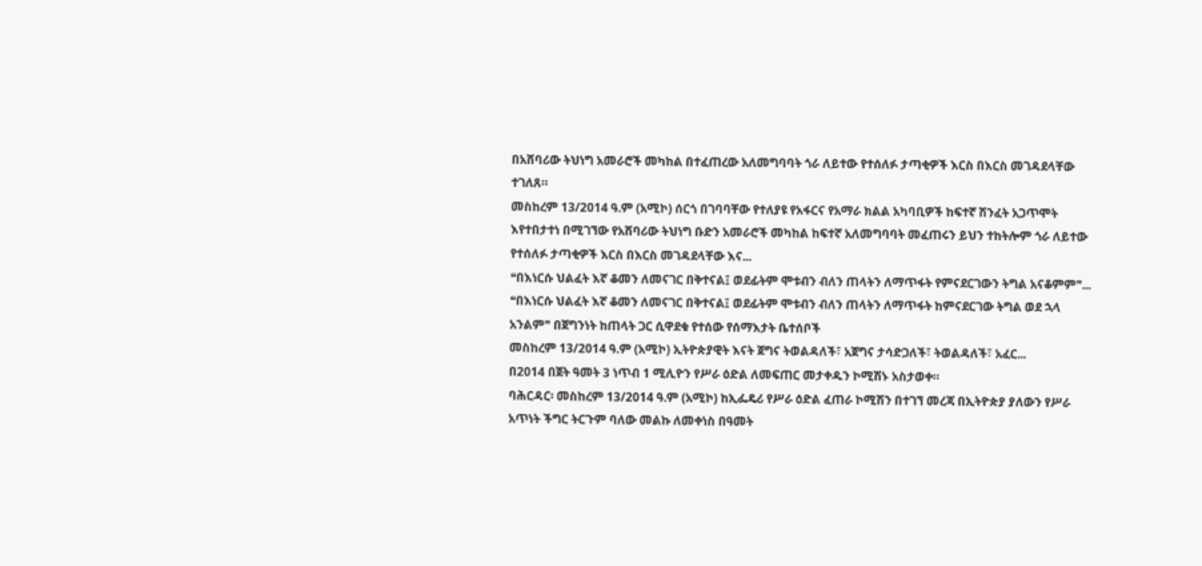በአሸባሪው ትህነግ አመራሮች መካከል በተፈጠረው አለመግባባት ጎራ ለይተው የተሰለፉ ታጣቂዎች እርስ በእርስ መገዳደላቸው ተገለጸ።
መስከረም 13/2014 ዓ.ም (አሚኮ) ሰርጎ በገባባቸው የተለያዩ የአፋርና የአማራ ክልል አካባቢዎች ከፍተኛ ሽንፈት አጋጥሞት እየተበታተነ በሚገኘው የአሸባሪው ትህነግ ቡድን አመራሮች መካከል ከፍተኛ አለመግባባት መፈጠሩን ይህን ተከትሎም ጎራ ለይተው የተሰለፉ ታጣቂዎች እርስ በእርስ መገዳደላቸው እና...
❝በእነርሱ ህልፈት እኛ ቆመን ለመናገር በቅተናል፤ ወደፊትም ሞቱብን ብለን ጠላትን ለማጥፋት የምናደርገውን ትግል አናቆምም❞...
❝በእነርሱ ህልፈት እኛ ቆመን ለመናገር በቅተናል፤ ወደፊትም ሞቱብን ብለን ጠላትን ለማጥፋት ከምናደርገው ትግል ወደ ኋላ አንልም❞ በጀግንነት ከጠላት ጋር ሲዋደቁ የተሰው የሰማእታት ቤተሰቦች
መስከረም 13/2014 ዓ.ም (አሚኮ) ኢትዮጵያዊት እናት ጀግና ትወልዳለች፣ አጀግና ታሳድጋለች፣ ትወልዳለች፣ አፈር...
በ2014 በጀት ዓመት 3 ነጥብ 1 ሚሊዮን የሥራ ዕድል ለመፍጠር መታቀዱን ኮሚሽኑ አስታወቀ።
ባሕርዳር፡ መስከረም 13/2014 ዓ.ም (አሚኮ) ከኢፌዴሪ የሥራ ዕድል ፈጠራ ኮሚሽን በተገኘ መረጃ በኢትዮጵያ ያለውን የሥራ አጥነት ችግር ትርጉም ባለው መልኩ ለመቀነስ በዓመት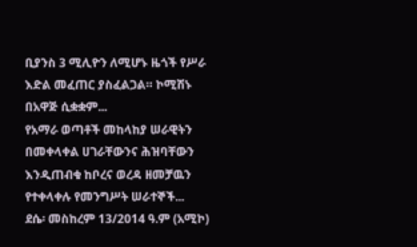ቢያንስ 3 ሚሊዮን ለሚሆኑ ዜጎች የሥራ እድል መፈጠር ያስፈልጋል። ኮሚሽኑ በአዋጅ ሲቋቋም...
የአማራ ወጣቶች መከላከያ ሠራዊትን በመቀላቀል ሀገራቸውንና ሕዝባቸውን እንዲጠብቁ ከቦረና ወረዳ ዘመቻዉን የተቀላቀሉ የመንግሥት ሠራተኞች...
ደሴ፡ መስከረም 13/2014 ዓ.ም (አሚኮ)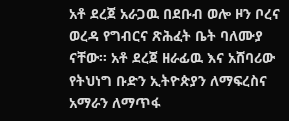አቶ ደረጀ አራጋዉ በደቡብ ወሎ ዞን ቦረና ወረዳ የግብርና ጽሕፈት ቤት ባለሙያ ናቸው፡፡ አቶ ደረጀ ዘራፊዉ እና አሸባሪው የትህነግ ቡድን ኢትዮጵያን ለማፍረስና አማራን ለማጥፋ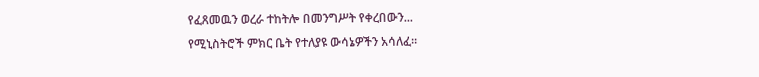የፈጸመዉን ወረራ ተከትሎ በመንግሥት የቀረበውን...
የሚኒስትሮች ምክር ቤት የተለያዩ ውሳኔዎችን አሳለፈ።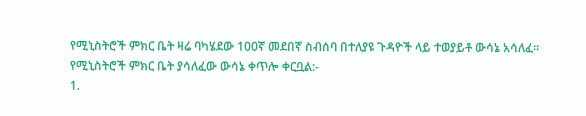የሚኒስትሮች ምክር ቤት ዛሬ ባካሄደው 100ኛ መደበኛ ስብሰባ በተለያዩ ጉዳዮች ላይ ተወያይቶ ውሳኔ አሳለፈ፡፡
የሚኒስትሮች ምክር ቤት ያሳለፈው ውሳኔ ቀጥሎ ቀርቧል:-
1.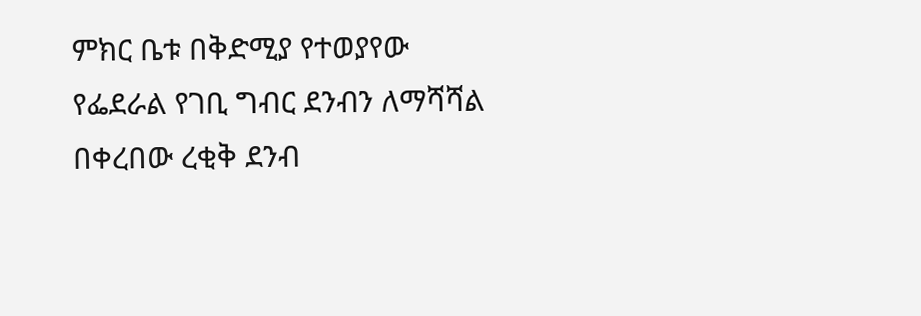ምክር ቤቱ በቅድሚያ የተወያየው የፌደራል የገቢ ግብር ደንብን ለማሻሻል በቀረበው ረቂቅ ደንብ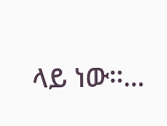ላይ ነው፡፡...